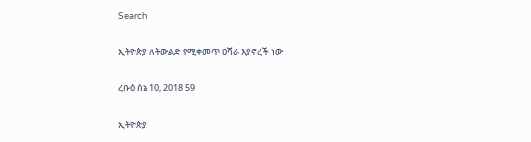Search

ኢትዮጵያ ለትውልድ የሚቀመጥ ዐሻራ እያኖረች ነው

ረቡዕ ሰኔ 10, 2018 59

ኢትዮጵያ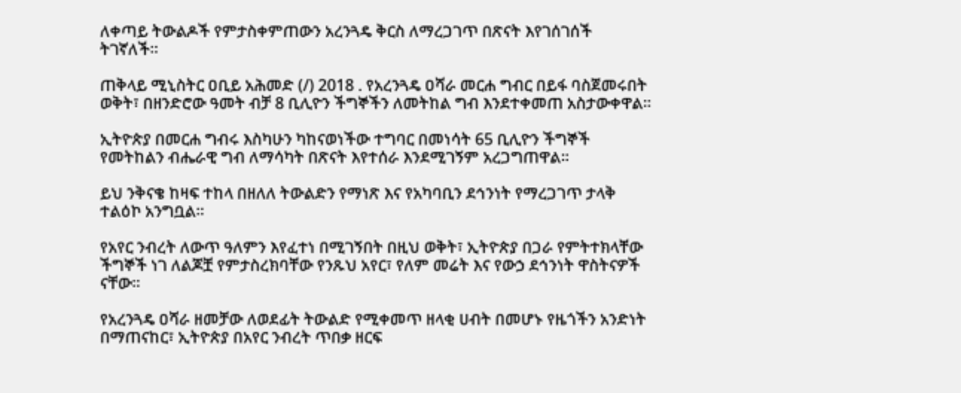ለቀጣይ ትውልዶች የምታስቀምጠውን አረንጓዴ ቅርስ ለማረጋገጥ በጽናት እየገሰገሰች ትገኛለች።

ጠቅላይ ሚኒስትር ዐቢይ አሕመድ (/) 2018 . የአረንጓዴ ዐሻራ መርሐ ግብር በይፋ ባስጀመሩበት ወቅት፣ በዘንድሮው ዓመት ብቻ 8 ቢሊዮን ችግኞችን ለመትከል ግብ እንደተቀመጠ አስታውቀዋል።

ኢትዮጵያ በመርሐ ግብሩ እስካሁን ካከናወነችው ተግባር በመነሳት 65 ቢሊዮን ችግኞች የመትከልን ብሔራዊ ግብ ለማሳካት በጽናት እየተሰራ እንደሚገኝም አረጋግጠዋል።

ይህ ንቅናቄ ከዛፍ ተከላ በዘለለ ትውልድን የማነጽ እና የአካባቢን ደኅንነት የማረጋገጥ ታላቅ ተልዕኮ አንግቧል።

የአየር ንብረት ለውጥ ዓለምን እየፈተነ በሚገኝበት በዚህ ወቅት፣ ኢትዮጵያ በጋራ የምትተክላቸው ችግኞች ነገ ለልጆቿ የምታስረክባቸው የንጹህ አየር፣ የለም መሬት እና የውኃ ደኅንነት ዋስትናዎች ናቸው።

የአረንጓዴ ዐሻራ ዘመቻው ለወደፊት ትውልድ የሚቀመጥ ዘላቂ ሀብት በመሆኑ የዜጎችን አንድነት በማጠናከር፣ ኢትዮጵያ በአየር ንብረት ጥበቃ ዘርፍ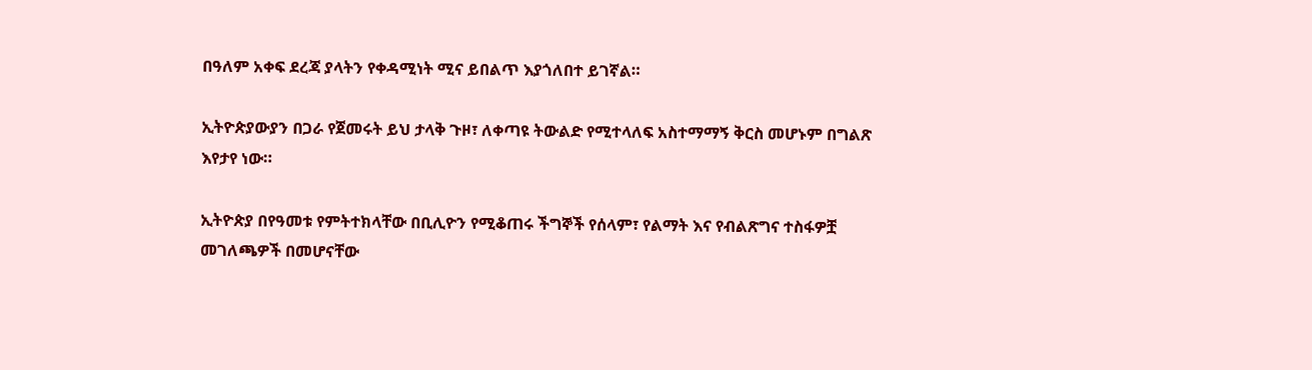በዓለም አቀፍ ደረጃ ያላትን የቀዳሚነት ሚና ይበልጥ እያጎለበተ ይገኛል።

ኢትዮጵያውያን በጋራ የጀመሩት ይህ ታላቅ ጉዞ፣ ለቀጣዩ ትውልድ የሚተላለፍ አስተማማኝ ቅርስ መሆኑም በግልጽ እየታየ ነው።

ኢትዮጵያ በየዓመቱ የምትተክላቸው በቢሊዮን የሚቆጠሩ ችግኞች የሰላም፣ የልማት እና የብልጽግና ተስፋዎቿ መገለጫዎች በመሆናቸው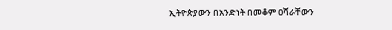ኢትዮጵያውን በአንድነት በመቆም ዐሻራቸውን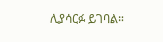ሊያሳርፉ ይገባል።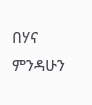በሃና ምንዳሁን